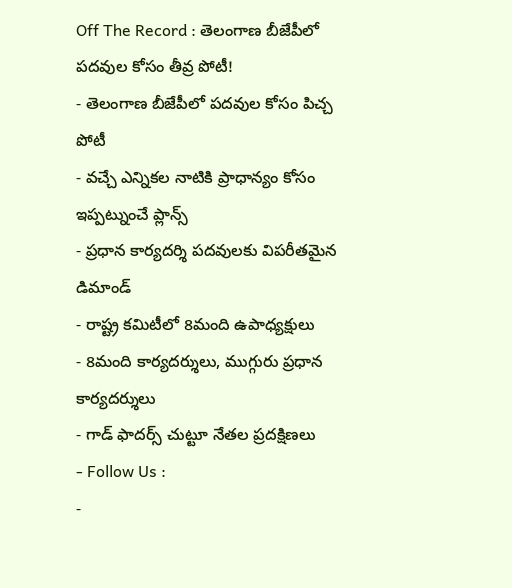Off The Record : తెలంగాణ బీజేపీలో పదవుల కోసం తీవ్ర పోటీ!
- తెలంగాణ బీజేపీలో పదవుల కోసం పిచ్చ పోటీ
- వచ్చే ఎన్నికల నాటికి ప్రాధాన్యం కోసం ఇప్పట్నుంచే ప్లాన్స్
- ప్రధాన కార్యదర్శి పదవులకు విపరీతమైన డిమాండ్
- రాష్ట్ర కమిటీలో 8మంది ఉపాధ్యక్షులు
- 8మంది కార్యదర్శులు, ముగ్గురు ప్రధాన కార్యదర్శులు
- గాడ్ ఫాదర్స్ చుట్టూ నేతల ప్రదక్షిణలు
- Follow Us :
-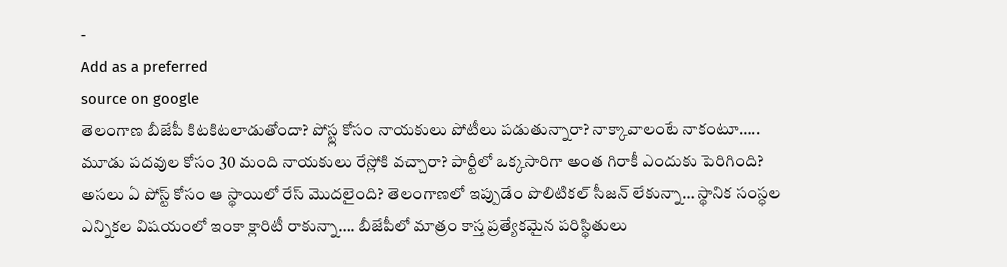-
Add as a preferred
source on google
తెలంగాణ బీజేపీ కిటకిటలాడుతోందా? పోస్ట్ల కోసం నాయకులు పోటీలు పడుతున్నారా? నాక్కావాలంటే నాకంటూ….. మూడు పదవుల కోసం 30 మంది నాయకులు రేస్లోకి వచ్చారా? పార్టీలో ఒక్కసారిగా అంత గిరాకీ ఎందుకు పెరిగింది? అసలు ఏ పోస్ట్ కోసం ఆ స్థాయిలో రేస్ మొదలైంది? తెలంగాణలో ఇప్పుడేం పొలిటికల్ సీజన్ లేకున్నా… స్థానిక సంస్ధల ఎన్నికల విషయంలో ఇంకా క్లారిటీ రాకున్నా…. బీజేపీలో మాత్రం కాస్త ప్రత్యేకమైన పరిస్థితులు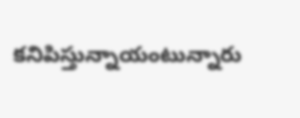కనిపిస్తున్నాయంటున్నారు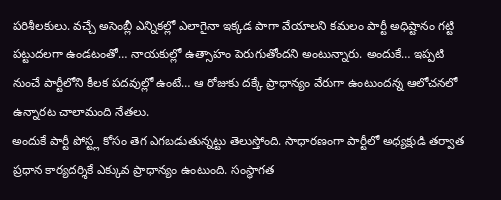పరిశీలకులు. వచ్చే అసెంబ్లీ ఎన్నికల్లో ఎలాగైనా ఇక్కడ పాగా వేయాలని కమలం పార్టీ అధిష్టానం గట్టి పట్టుదలగా ఉండటంతో… నాయకుల్లో ఉత్సాహం పెరుగుతోందని అంటున్నారు. అందుకే… ఇప్పటి నుంచే పార్టీలోని కీలక పదవుల్లో ఉంటే… ఆ రోజుకు దక్కే ప్రాధాన్యం వేరుగా ఉంటుందన్న ఆలోచనలో ఉన్నారట చాలామంది నేతలు.
అందుకే పార్టీ పోస్ట్ల కోసం తెగ ఎగబడుతున్నట్టు తెలుస్తోంది. సాధారణంగా పార్టీలో అధ్యక్షుడి తర్వాత ప్రధాన కార్యదర్శికే ఎక్కువ ప్రాధాన్యం ఉంటుంది. సంస్థాగత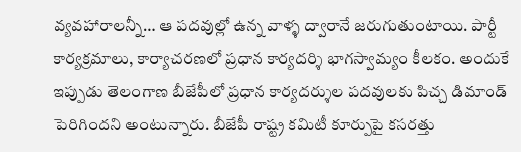వ్యవహారాలన్నీ… ఆ పదవుల్లో ఉన్న వాళ్ళ ద్వారానే జరుగుతుంటాయి. పార్టీ కార్యక్రమాలు, కార్యాచరణలో ప్రధాన కార్యదర్శి భాగస్వామ్యం కీలకం. అందుకే ఇప్పుడు తెలంగాణ బీజేపీలో ప్రధాన కార్యదర్శుల పదవులకు పిచ్చ డిమాండ్ పెరిగిందని అంటున్నారు. బీజేపీ రాష్ట్ర కమిటీ కూర్పుపై కసరత్తు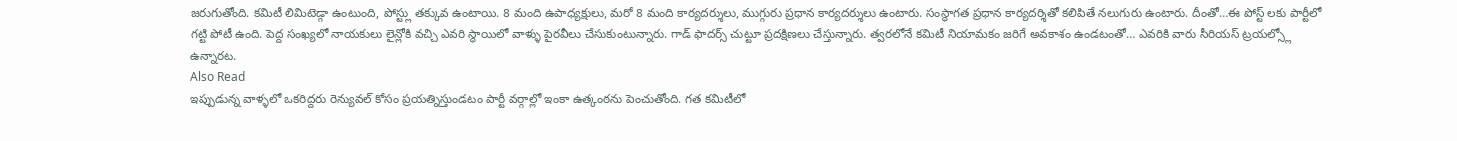జరుగుతోంది. కమిటీ లిమిటెడ్గా ఉంటుంది, పోస్ట్లు తక్కువ ఉంటాయి. 8 మంది ఉపాధ్యక్షులు, మరో 8 మంది కార్యదర్శులు, ముగ్గురు ప్రధాన కార్యదర్శులు ఉంటారు. సంస్థాగత ప్రధాన కార్యదర్శితో కలిపితే నలుగురు ఉంటారు. దీంతో…ఈ పోస్ట్ లకు పార్టీలో గట్టి పోటీ ఉంది. పెద్ద సంఖ్యలో నాయకులు లైన్లోకి వచ్చి ఎవరి స్థాయిలో వాళ్ళు పైరవీలు చేసుకుంటున్నారు. గాడ్ ఫాదర్స్ చుట్టూ ప్రదక్షిణలు చేస్తున్నారు. త్వరలోనే కమిటీ నియామకం జరిగే అవకాశం ఉండటంతో… ఎవరికి వారు సీరియస్ ట్రయల్స్లో ఉన్నారట.
Also Read
ఇప్పుడున్న వాళ్ళలో ఒకరిద్దరు రెన్యువల్ కోసం ప్రయత్నిస్తుండటం పార్టీ వర్గాల్లో ఇంకా ఉత్కంఠను పెంచుతోంది. గత కమిటీలో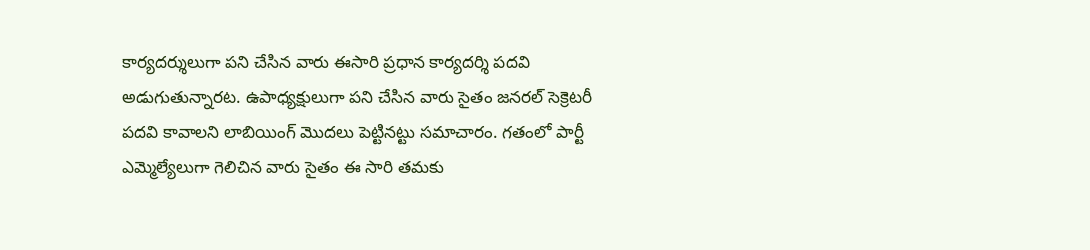కార్యదర్శులుగా పని చేసిన వారు ఈసారి ప్రధాన కార్యదర్శి పదవి అడుగుతున్నారట. ఉపాధ్యక్షులుగా పని చేసిన వారు సైతం జనరల్ సెక్రెటరీ పదవి కావాలని లాబియింగ్ మొదలు పెట్టినట్టు సమాచారం. గతంలో పార్టీ ఎమ్మెల్యేలుగా గెలిచిన వారు సైతం ఈ సారి తమకు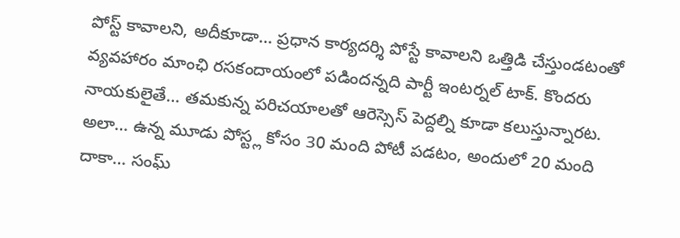పోస్ట్ కావాలని, అదీకూడా… ప్రధాన కార్యదర్శి పోస్టే కావాలని ఒత్తిడి చేస్తుండటంతో వ్యవహారం మాంఛి రసకందాయంలో పడిందన్నది పార్టీ ఇంటర్నల్ టాక్. కొందరు నాయకులైతే… తమకున్న పరిచయాలతో ఆరెస్సెస్ పెద్దల్ని కూడా కలుస్తున్నారట. అలా… ఉన్న మూడు పోస్ట్ల కోసం 30 మంది పోటీ పడటం, అందులో 20 మంది దాకా… సంఘ్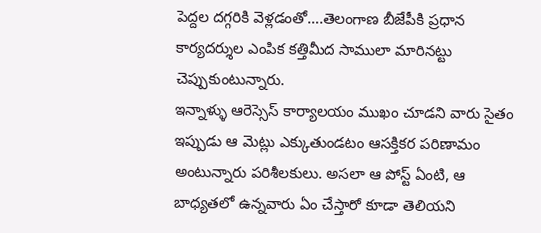పెద్దల దగ్గరికి వెళ్లడంతో….తెలంగాణ బీజేపీకి ప్రధాన కార్యదర్శుల ఎంపిక కత్తిమీద సాములా మారినట్టు చెప్పుకుంటున్నారు.
ఇన్నాళ్ళు ఆరెస్సెస్ కార్యాలయం ముఖం చూడని వారు సైతం ఇప్పుడు ఆ మెట్లు ఎక్కుతుండటం ఆసక్తికర పరిణామం అంటున్నారు పరిశీలకులు. అసలా ఆ పోస్ట్ ఏంటి, ఆ బాధ్యతలో ఉన్నవారు ఏం చేస్తారో కూడా తెలియని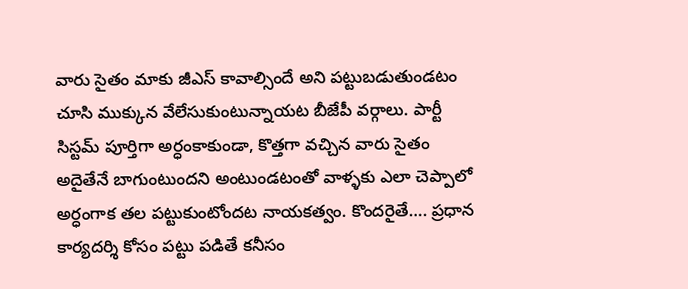వారు సైతం మాకు జీఎస్ కావాల్సిందే అని పట్టుబడుతుండటం చూసి ముక్కున వేలేసుకుంటున్నాయట బీజేపీ వర్గాలు. పార్టీ సిస్టమ్ పూర్తిగా అర్ధంకాకుండా, కొత్తగా వచ్చిన వారు సైతం అదైతేనే బాగుంటుందని అంటుండటంతో వాళ్ళకు ఎలా చెప్పాలో అర్ధంగాక తల పట్టుకుంటోందట నాయకత్వం. కొందరైతే…. ప్రధాన కార్యదర్శి కోసం పట్టు పడితే కనీసం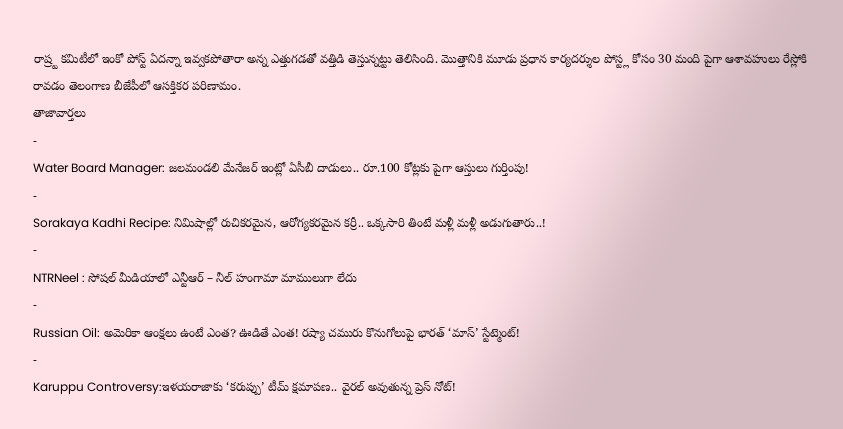రాష్ర్ట కమిటీలో ఇంకో పోస్ట్ ఏదన్నా ఇవ్వకపోతారా అన్న ఎత్తుగడతో వత్తిడి తెస్తున్నట్టు తెలిసింది. మొత్తానికి మూడు ప్రధాన కార్యదర్శుల పోస్ట్ల కోసం 30 మంది పైగా ఆశావహులు రేస్లోకి రావడం తెలంగాణ బీజేపీలో ఆసక్తికర పరిణామం.
తాజావార్తలు
-
Water Board Manager: జలమండలి మేనేజర్ ఇంట్లో ఏసీబీ దాడులు.. రూ.100 కోట్లకు పైగా ఆస్తులు గుర్తింపు!
-
Sorakaya Kadhi Recipe: నిమిషాల్లో రుచికరమైన, ఆరోగ్యకరమైన కర్రీ.. ఒక్కసారి తింటే మళ్లీ మళ్లీ అడుగుతారు..!
-
NTRNeel : సోషల్ మీడియాలో ఎన్టీఆర్ – నీల్ హంగామా మాములుగా లేదు
-
Russian Oil: అమెరికా ఆంక్షలు ఉంటే ఎంత? ఊడితే ఎంత! రష్యా చమురు కొనుగోలుపై భారత్ ‘మాస్’ స్టేట్మెంట్!
-
Karuppu Controversy:ఇళయరాజాకు ‘కరుప్పు’ టీమ్ క్షమాపణ.. వైరల్ అవుతున్న ప్రెస్ నోట్!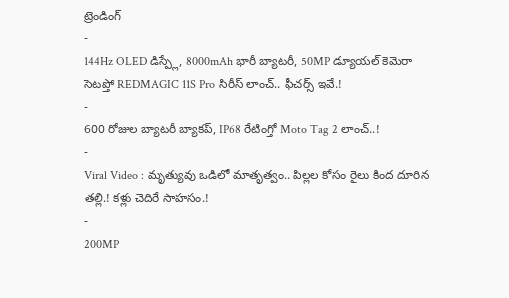ట్రెండింగ్
-
144Hz OLED డిస్ప్లే, 8000mAh భారీ బ్యాటరీ, 50MP డ్యూయల్ కెమెరా సెటప్తో REDMAGIC 11S Pro సిరీస్ లాంచ్.. ఫీచర్స్ ఇవే.!
-
600 రోజుల బ్యాటరీ బ్యాకప్, IP68 రేటింగ్తో Moto Tag 2 లాంచ్..!
-
Viral Video : మృత్యువు ఒడిలో మాతృత్వం.. పిల్లల కోసం రైలు కింద దూరిన తల్లి.! కళ్లు చెదిరే సాహసం.!
-
200MP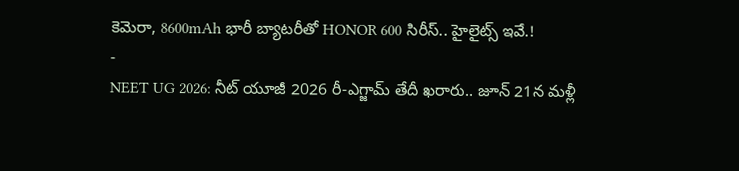కెమెరా, 8600mAh భారీ బ్యాటరీతో HONOR 600 సిరీస్.. హైలైట్స్ ఇవే.!
-
NEET UG 2026: నీట్ యూజీ 2026 రీ-ఎగ్జామ్ తేదీ ఖరారు.. జూన్ 21న మళ్లీ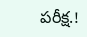పరీక్ష.!